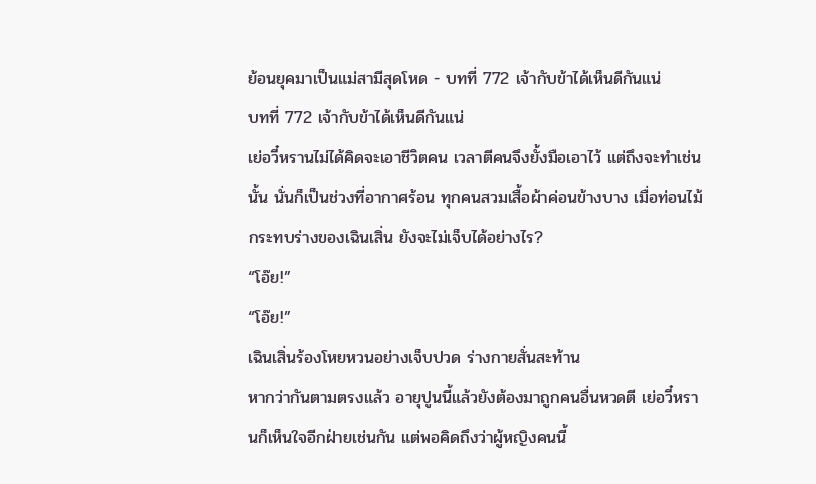ย้อนยุคมาเป็นแม่สามีสุดโหด - บทที่ 772 เจ้ากับข้าได้เห็นดีกันแน่
บทที่ 772 เจ้ากับข้าได้เห็นดีกันแน่
เย่อวี๋หรานไม่ได้คิดจะเอาชีวิตคน เวลาตีคนจึงยั้งมือเอาไว้ แต่ถึงจะทำเช่นนั้น นั่นก็เป็นช่วงที่อากาศร้อน ทุกคนสวมเสื้อผ้าค่อนข้างบาง เมื่อท่อนไม้กระทบร่างของเฉินเสิ่น ยังจะไม่เจ็บได้อย่างไร?
“โอ๊ย!”
“โอ๊ย!”
เฉินเสิ่นร้องโหยหวนอย่างเจ็บปวด ร่างกายสั่นสะท้าน
หากว่ากันตามตรงแล้ว อายุปูนนี้แล้วยังต้องมาถูกคนอื่นหวดตี เย่อวี๋หรานก็เห็นใจอีกฝ่ายเช่นกัน แต่พอคิดถึงว่าผู้หญิงคนนี้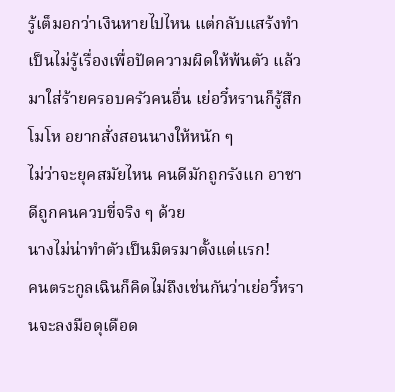รู้เต็มอกว่าเงินหายไปไหน แต่กลับแสร้งทำเป็นไม่รู้เรื่องเพื่อปัดความผิดให้พ้นตัว แล้วมาใส่ร้ายครอบครัวคนอื่น เย่อวี๋หรานก็รู้สึกโมโห อยากสั่งสอนนางให้หนัก ๆ
ไม่ว่าจะยุคสมัยไหน คนดีมักถูกรังแก อาชาดีถูกคนควบขี่จริง ๆ ด้วย
นางไม่น่าทำตัวเป็นมิตรมาตั้งแต่แรก!
คนตระกูลเฉินก็คิดไม่ถึงเช่นกันว่าเย่อวี๋หรานจะลงมือดุเดือด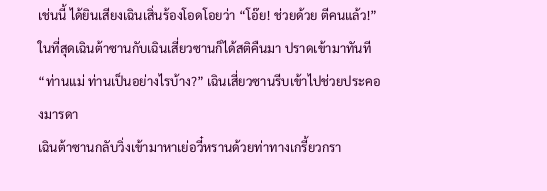เช่นนี้ ได้ยินเสียงเฉินเสิ่นร้องโอดโอยว่า “โอ๊ย! ช่วยด้วย ตีคนแล้ว!”
ในที่สุดเฉินต้าซานกับเฉินเสี่ยวซานก็ได้สติคืนมา ปราดเข้ามาทันที
“ท่านแม่ ท่านเป็นอย่างไรบ้าง?” เฉินเสี่ยวซานรีบเข้าไปช่วยประคองมารดา
เฉินต้าซานกลับวิ่งเข้ามาหาเย่อวี๋หรานด้วยท่าทางเกรี้ยวกรา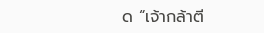ด “เจ้ากล้าตี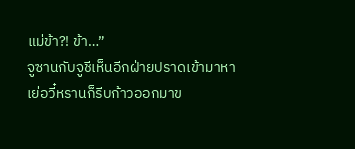แม่ข้า?! ข้า…”
จูซานกับจูชีเห็นอีกฝ่ายปราดเข้ามาหาเย่อวี๋หรานก็รีบก้าวออกมาข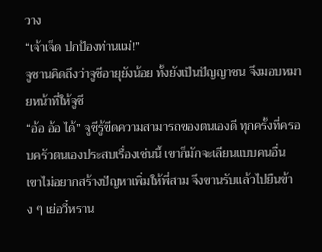วาง
“เจ้าเจ็ด ปกป้องท่านแม่!”
จูซานคิดถึงว่าจูชีอายุยังน้อย ทั้งยังเป็นปัญญาชน จึงมอบหมายหน้าที่ให้จูชี
“อ้อ อ้อ ได้” จูชีรู้ขีดความสามารถของตนเองดี ทุกครั้งที่ครอบครัวตนเองประสบเรื่องเช่นนี้ เขาก็มักจะเลียนแบบคนอื่น
เขาไม่อยากสร้างปัญหาเพิ่มให้พี่สาม จึงขานรับแล้วไปยืนข้าง ๆ เย่อวี๋หราน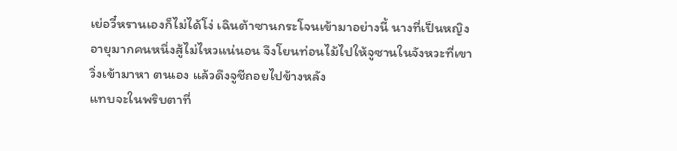เย่อวี๋หรานเองก็ไม่ได้โง่ เฉินต้าซานกระโจนเข้ามาอย่างนี้ นางที่เป็นหญิงอายุมากคนหนึ่งสู้ไม่ไหวแน่นอน จึงโยนท่อนไม้ไปให้จูซานในจังหวะที่เขาวิ่งเข้ามาหา ตนเอง แล้วดึงจูชีถอยไปข้างหลัง
แทบจะในพริบตาที่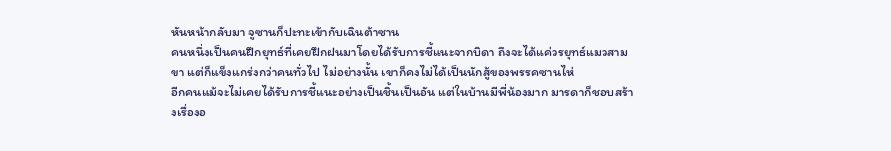หันหน้ากลับมา จูซานก็ปะทะเข้ากับเฉินต้าซาน
คนหนึ่งเป็นคนฝึกยุทธ์ที่เคยฝึกฝนมาโดยได้รับการชี้แนะจากบิดา ถึงจะได้แค่วรยุทธ์แมวสามขา แต่ก็แข็งแกร่งกว่าคนทั่วไป ไม่อย่างนั้น เขาก็คงไม่ได้เป็นนักสู้ของพรรคซานไห่
อีกคนแม้จะไม่เคยได้รับการชี้แนะอย่างเป็นชิ้นเป็นอัน แต่ในบ้านมีพี่น้องมาก มารดาก็ชอบสร้างเรื่องอ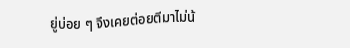ยู่บ่อย ๆ จึงเคยต่อยตีมาไม่น้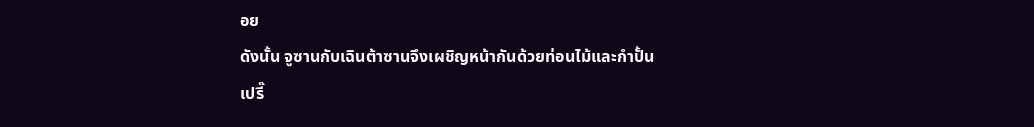อย
ดังนั้น จูซานกับเฉินต้าซานจึงเผชิญหน้ากันด้วยท่อนไม้และกำปั้น
เปรี๊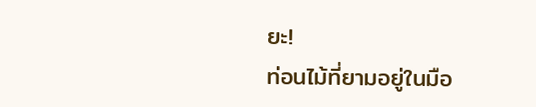ยะ!
ท่อนไม้ที่ยามอยู่ในมือ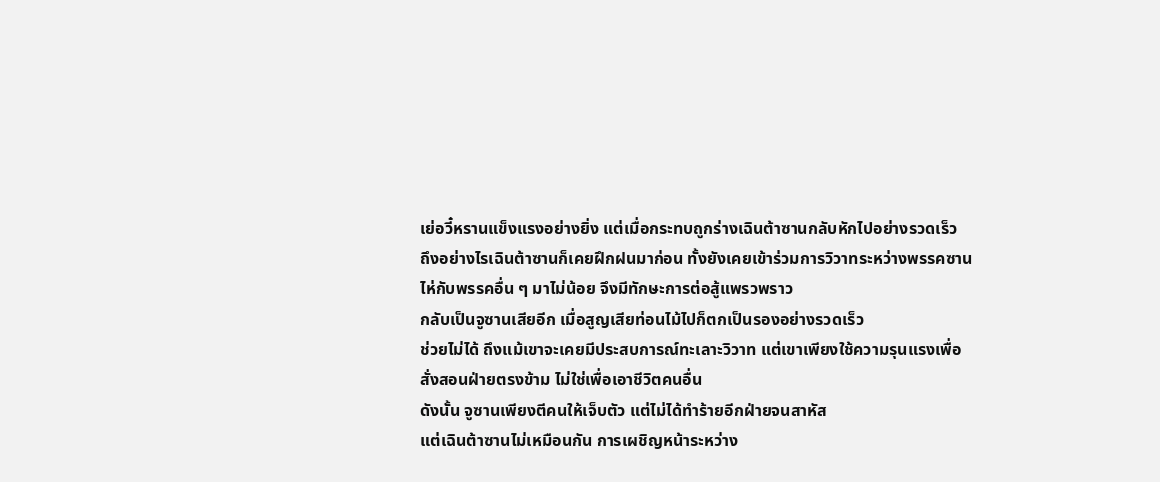เย่อวี๋หรานแข็งแรงอย่างยิ่ง แต่เมื่อกระทบถูกร่างเฉินต้าซานกลับหักไปอย่างรวดเร็ว
ถึงอย่างไรเฉินต้าซานก็เคยฝึกฝนมาก่อน ทั้งยังเคยเข้าร่วมการวิวาทระหว่างพรรคซานไห่กับพรรคอื่น ๆ มาไม่น้อย จึงมีทักษะการต่อสู้แพรวพราว
กลับเป็นจูซานเสียอีก เมื่อสูญเสียท่อนไม้ไปก็ตกเป็นรองอย่างรวดเร็ว
ช่วยไม่ได้ ถึงแม้เขาจะเคยมีประสบการณ์ทะเลาะวิวาท แต่เขาเพียงใช้ความรุนแรงเพื่อสั่งสอนฝ่ายตรงข้าม ไม่ใช่เพื่อเอาชีวิตคนอื่น
ดังนั้น จูซานเพียงตีคนให้เจ็บตัว แต่ไม่ได้ทำร้ายอีกฝ่ายจนสาหัส
แต่เฉินต้าซานไม่เหมือนกัน การเผชิญหน้าระหว่าง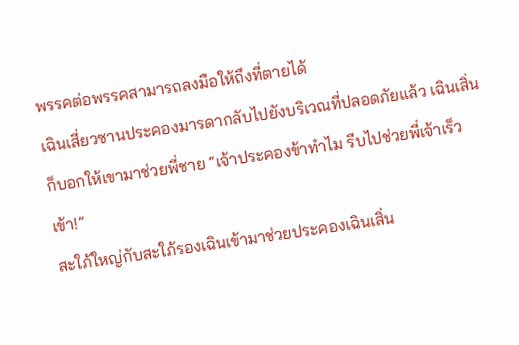พรรคต่อพรรคสามารถลงมือให้ถึงที่ตายได้
เฉินเสี่ยวซานประคองมารดากลับไปยังบริเวณที่ปลอดภัยแล้ว เฉินเสิ่นก็บอกให้เขามาช่วยพี่ชาย “เจ้าประคองข้าทำไม รีบไปช่วยพี่เจ้าเร็วเข้า!”
สะใภ้ใหญ่กับสะใภ้รองเฉินเข้ามาช่วยประคองเฉินเสิ่น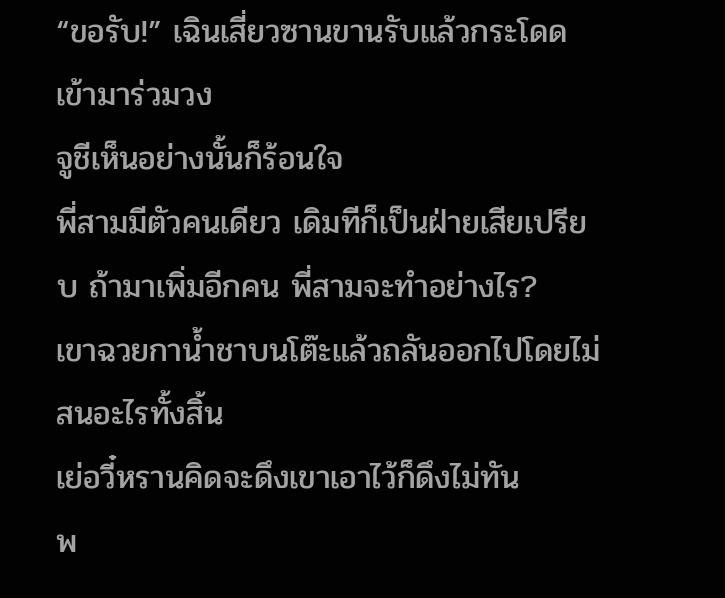“ขอรับ!” เฉินเสี่ยวซานขานรับแล้วกระโดดเข้ามาร่วมวง
จูชีเห็นอย่างนั้นก็ร้อนใจ
พี่สามมีตัวคนเดียว เดิมทีก็เป็นฝ่ายเสียเปรียบ ถ้ามาเพิ่มอีกคน พี่สามจะทำอย่างไร?
เขาฉวยกาน้ำชาบนโต๊ะแล้วถลันออกไปโดยไม่สนอะไรทั้งสิ้น
เย่อวี๋หรานคิดจะดึงเขาเอาไว้ก็ดึงไม่ทัน
พ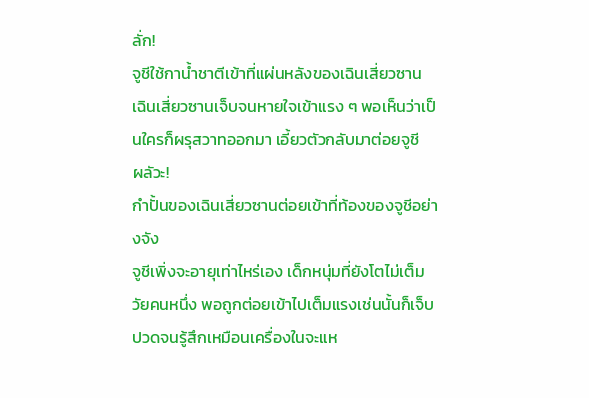ลั่ก!
จูชีใช้กาน้ำชาตีเข้าที่แผ่นหลังของเฉินเสี่ยวซาน
เฉินเสี่ยวซานเจ็บจนหายใจเข้าแรง ๆ พอเห็นว่าเป็นใครก็ผรุสวาทออกมา เอี้ยวตัวกลับมาต่อยจูชี
ผลัวะ!
กำปั้นของเฉินเสี่ยวซานต่อยเข้าที่ท้องของจูชีอย่างจัง
จูชีเพิ่งจะอายุเท่าไหร่เอง เด็กหนุ่มที่ยังโตไม่เต็มวัยคนหนึ่ง พอถูกต่อยเข้าไปเต็มแรงเช่นนั้นก็เจ็บปวดจนรู้สึกเหมือนเครื่องในจะแห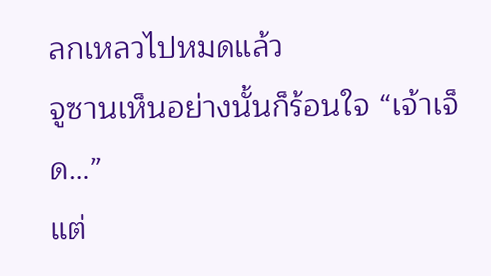ลกเหลวไปหมดแล้ว
จูซานเห็นอย่างนั้นก็ร้อนใจ “เจ้าเจ็ด…”
แต่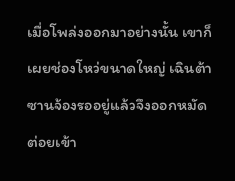เมื่อโพล่งออกมาอย่างนั้น เขาก็เผยช่องโหว่ขนาดใหญ่ เฉินต้าซานจ้องรออยู่แล้วจึงออกหมัดต่อยเข้า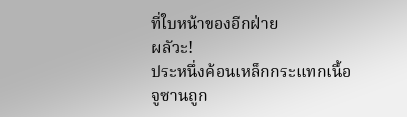ที่ใบหน้าของอีกฝ่าย
ผลัวะ!
ประหนึ่งค้อนเหล็กกระแทกเนื้อ จูซานถูก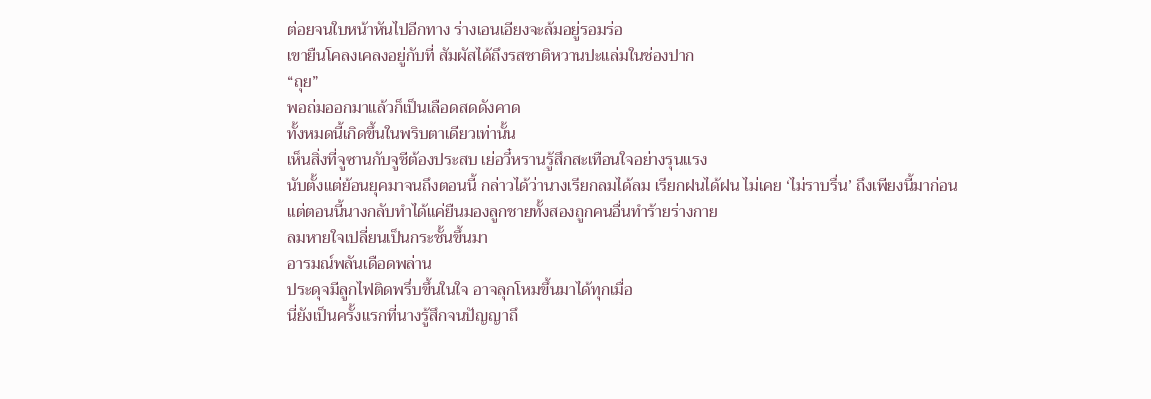ต่อยจนใบหน้าหันไปอีกทาง ร่างเอนเอียงจะล้มอยู่รอมร่อ
เขายืนโคลงเคลงอยู่กับที่ สัมผัสได้ถึงรสชาติหวานปะแล่มในช่องปาก
“ถุย”
พอถ่มออกมาแล้วก็เป็นเลือดสดดังคาด
ทั้งหมดนี้เกิดขึ้นในพริบตาเดียวเท่านั้น
เห็นสิ่งที่จูซานกับจูชีต้องประสบ เย่อวี๋หรานรู้สึกสะเทือนใจอย่างรุนแรง
นับตั้งแต่ย้อนยุคมาจนถึงตอนนี้ กล่าวได้ว่านางเรียกลมได้ลม เรียกฝนได้ฝน ไม่เคย ‘ไม่ราบรื่น’ ถึงเพียงนี้มาก่อน
แต่ตอนนี้นางกลับทำได้แค่ยืนมองลูกชายทั้งสองถูกคนอื่นทำร้ายร่างกาย
ลมหายใจเปลี่ยนเป็นกระชั้นขึ้นมา
อารมณ์พลันเดือดพล่าน
ประดุจมีลูกไฟติดพรึ่บขึ้นในใจ อาจลุกโหมขึ้นมาได้ทุกเมื่อ
นี่ยังเป็นครั้งแรกที่นางรู้สึกจนปัญญาถึ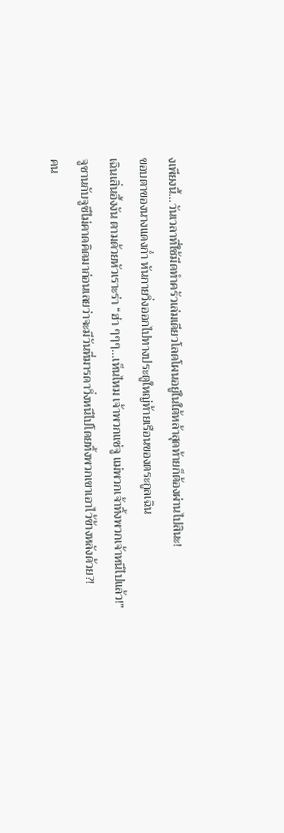งเพียงนี้…วันเวลาที่ใช้มีดทำครัวเล่มเดียวโลดโผนอยู่ในใต้หล้าสุดท้ายก็ต้องผ่านไปสินะ!
ขอบตาของนางแดงก่ำ หันกายวิ่งออกไปทางประตูใหญ่ท้ายเรือนของตระกูลเฉิน
เฉินเสิ่นอึ้งงัน ตามด้วยหัวเราะร่า “ฮ่า ๆๆๆ…เห็นไหม เจ้าพวกแซ่จู แม่พวกเจ้าทิ้งพวกเจ้าหนีไปแล้ว!”
จูซานกับจูชีไม่คาดคิดมาก่อนเลยว่าจะมีวันที่มารดาวิ่งหนีไปโดยทิ้งพวกเขาเอาไว้ข้างหลังด้วย?!
คน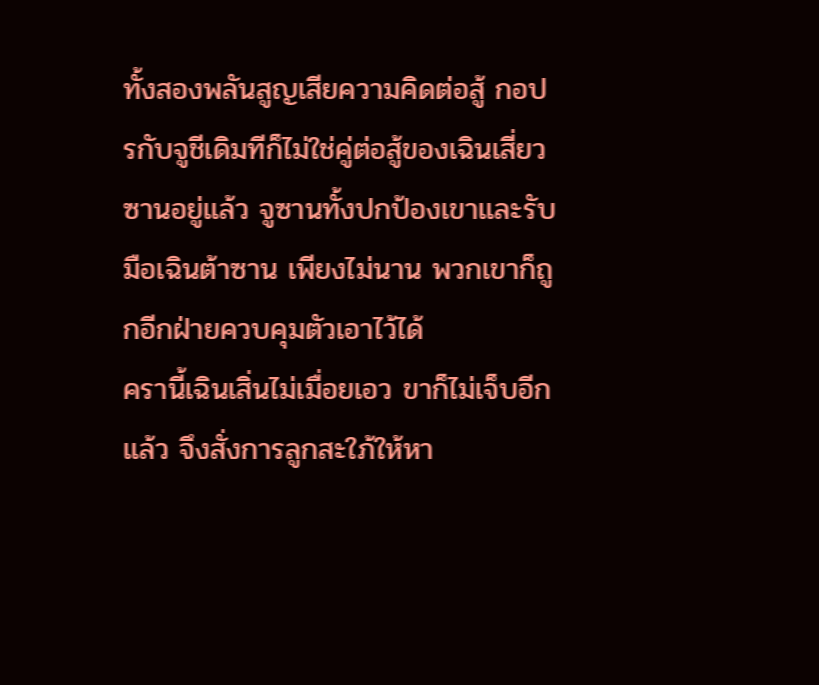ทั้งสองพลันสูญเสียความคิดต่อสู้ กอปรกับจูชีเดิมทีก็ไม่ใช่คู่ต่อสู้ของเฉินเสี่ยวซานอยู่แล้ว จูซานทั้งปกป้องเขาและรับมือเฉินต้าซาน เพียงไม่นาน พวกเขาก็ถูกอีกฝ่ายควบคุมตัวเอาไว้ได้
ครานี้เฉินเสิ่นไม่เมื่อยเอว ขาก็ไม่เจ็บอีกแล้ว จึงสั่งการลูกสะใภ้ให้หา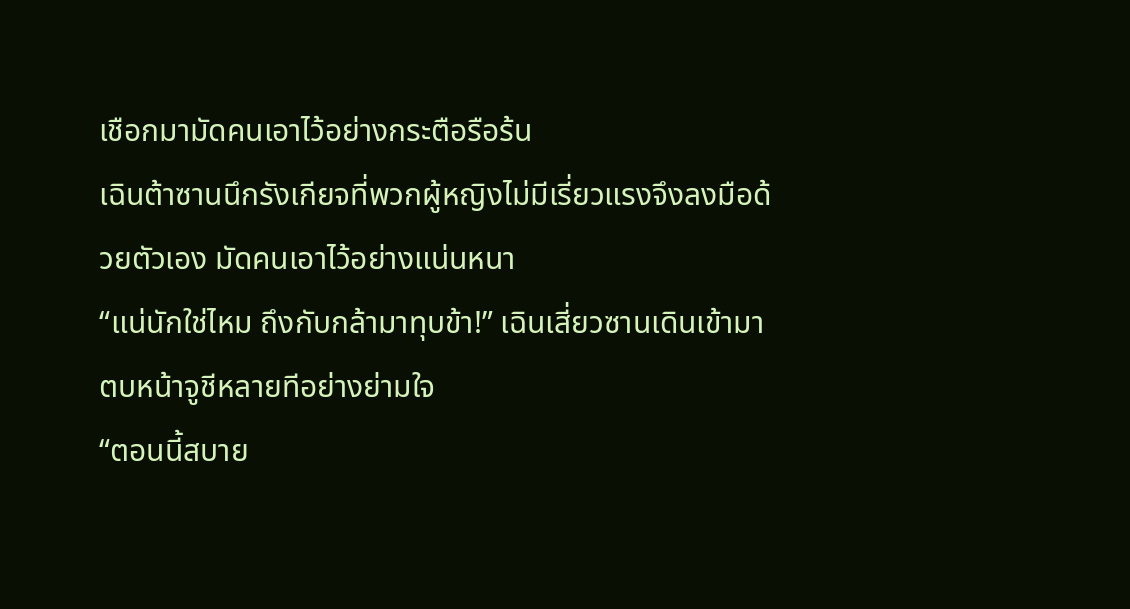เชือกมามัดคนเอาไว้อย่างกระตือรือร้น
เฉินต้าซานนึกรังเกียจที่พวกผู้หญิงไม่มีเรี่ยวแรงจึงลงมือด้วยตัวเอง มัดคนเอาไว้อย่างแน่นหนา
“แน่นักใช่ไหม ถึงกับกล้ามาทุบข้า!” เฉินเสี่ยวซานเดินเข้ามาตบหน้าจูชีหลายทีอย่างย่ามใจ
“ตอนนี้สบาย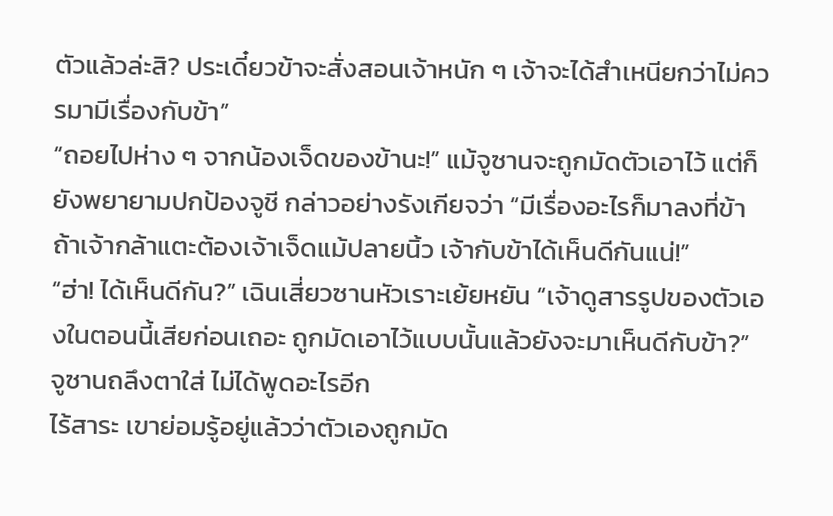ตัวแล้วล่ะสิ? ประเดี๋ยวข้าจะสั่งสอนเจ้าหนัก ๆ เจ้าจะได้สำเหนียกว่าไม่ควรมามีเรื่องกับข้า”
“ถอยไปห่าง ๆ จากน้องเจ็ดของข้านะ!” แม้จูซานจะถูกมัดตัวเอาไว้ แต่ก็ยังพยายามปกป้องจูชี กล่าวอย่างรังเกียจว่า “มีเรื่องอะไรก็มาลงที่ข้า ถ้าเจ้ากล้าแตะต้องเจ้าเจ็ดแม้ปลายนิ้ว เจ้ากับข้าได้เห็นดีกันแน่!”
“ฮ่า! ได้เห็นดีกัน?” เฉินเสี่ยวซานหัวเราะเย้ยหยัน “เจ้าดูสารรูปของตัวเองในตอนนี้เสียก่อนเถอะ ถูกมัดเอาไว้แบบนั้นแล้วยังจะมาเห็นดีกับข้า?”
จูซานถลึงตาใส่ ไม่ได้พูดอะไรอีก
ไร้สาระ เขาย่อมรู้อยู่แล้วว่าตัวเองถูกมัด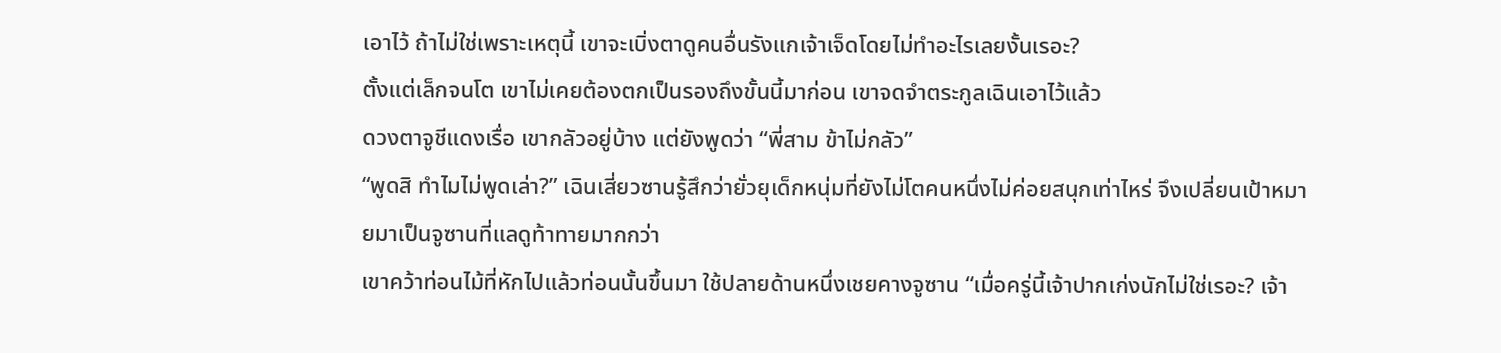เอาไว้ ถ้าไม่ใช่เพราะเหตุนี้ เขาจะเบิ่งตาดูคนอื่นรังแกเจ้าเจ็ดโดยไม่ทำอะไรเลยงั้นเรอะ?
ตั้งแต่เล็กจนโต เขาไม่เคยต้องตกเป็นรองถึงขั้นนี้มาก่อน เขาจดจำตระกูลเฉินเอาไว้แล้ว
ดวงตาจูชีแดงเรื่อ เขากลัวอยู่บ้าง แต่ยังพูดว่า “พี่สาม ข้าไม่กลัว”
“พูดสิ ทำไมไม่พูดเล่า?” เฉินเสี่ยวซานรู้สึกว่ายั่วยุเด็กหนุ่มที่ยังไม่โตคนหนึ่งไม่ค่อยสนุกเท่าไหร่ จึงเปลี่ยนเป้าหมายมาเป็นจูซานที่แลดูท้าทายมากกว่า
เขาคว้าท่อนไม้ที่หักไปแล้วท่อนนั้นขึ้นมา ใช้ปลายด้านหนึ่งเชยคางจูซาน “เมื่อครู่นี้เจ้าปากเก่งนักไม่ใช่เรอะ? เจ้า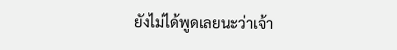ยังไม่ได้พูดเลยนะว่าเจ้า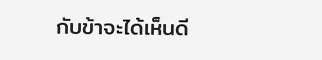กับข้าจะได้เห็นดี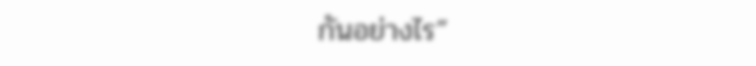กันอย่างไร”